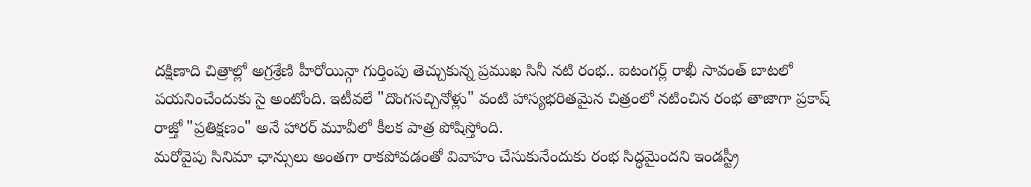దక్షిణాది చిత్రాల్లో అగ్రశ్రేణి హీరోయిన్గా గుర్తింపు తెచ్చుకున్న ప్రముఖ సినీ నటి రంభ.. ఐటంగర్ల్ రాఖీ సావంత్ బాటలో పయనించేందుకు సై అంటోంది. ఇటీవలే "దొంగసచ్చినోళ్లు" వంటి హాస్యభరితమైన చిత్రంలో నటించిన రంభ తాజాగా ప్రకాష్ రాజ్తో "ప్రతిక్షణం" అనే హారర్ మూవీలో కీలక పాత్ర పోషిస్తోంది.
మరోవైపు సినిమా ఛాన్సులు అంతగా రాకపోవడంతో వివాహం చేసుకునేందుకు రంభ సిద్ధమైందని ఇండస్ట్రీ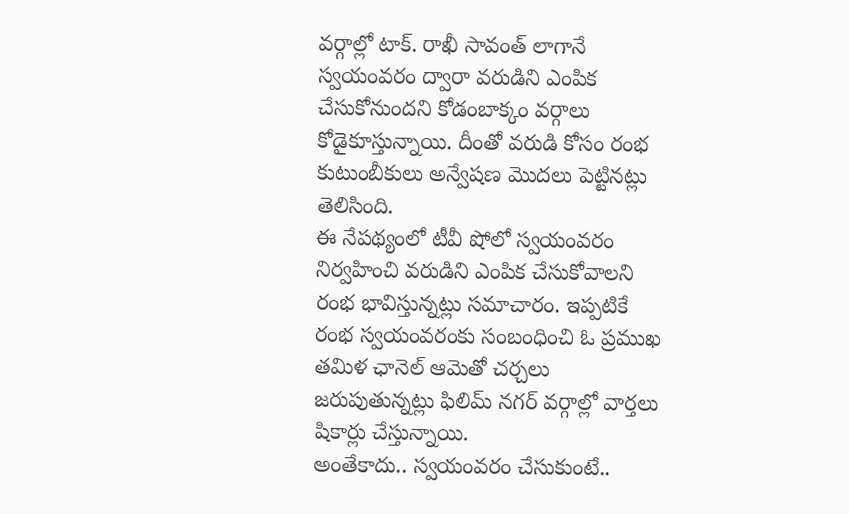వర్గాల్లో టాక్. రాఖీ సావంత్ లాగానే స్వయంవరం ద్వారా వరుడిని ఎంపిక చేసుకోనుందని కోడంబాక్కం వర్గాలు కోడైకూస్తున్నాయి. దీంతో వరుడి కోసం రంభ కుటుంబీకులు అన్వేషణ మొదలు పెట్టినట్లు తెలిసింది.
ఈ నేపథ్యంలో టీవీ షోలో స్వయంవరం నిర్వహించి వరుడిని ఎంపిక చేసుకోవాలని రంభ భావిస్తున్నట్లు సమాచారం. ఇప్పటికే రంభ స్వయంవరంకు సంబంధించి ఓ ప్రముఖ తమిళ ఛానెల్ ఆమెతో చర్చలు జరుపుతున్నట్లు ఫిలిమ్ నగర్ వర్గాల్లో వార్తలు షికార్లు చేస్తున్నాయి.
అంతేకాదు.. స్వయంవరం చేసుకుంటే..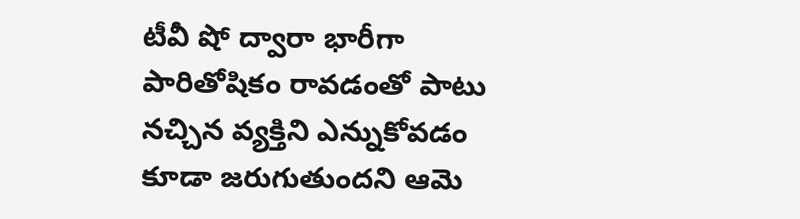టీవీ షో ద్వారా భారీగా పారితోషికం రావడంతో పాటు నచ్చిన వ్యక్తిని ఎన్నుకోవడం కూడా జరుగుతుందని ఆమె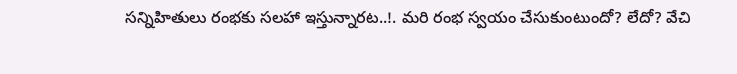సన్నిహితులు రంభకు సలహా ఇస్తున్నారట..!. మరి రంభ స్వయం చేసుకుంటుందో? లేదో? వేచి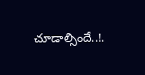చూడాల్సిందే..!.